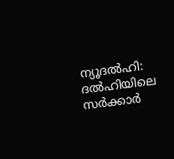ന്യൂദല്‍ഹി: ദല്‍ഹിയിലെ സര്‍ക്കാര്‍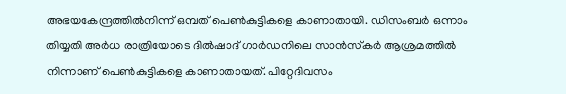അഭയകേന്ദ്രത്തില്‍നിന്ന് ഒമ്പത് പെണ്‍കുട്ടികളെ കാണാതായി. ഡിസംബര്‍ ഒന്നാം തിയ്യതി അര്‍ധ രാത്രിയോടെ ദില്‍ഷാദ് ഗാര്‍ഡനിലെ സാന്‍സ്‌കര്‍ ആശ്രമത്തില്‍ നിന്നാണ് പെണ്‍കുട്ടികളെ കാണാതായത്. പിറ്റേദിവസം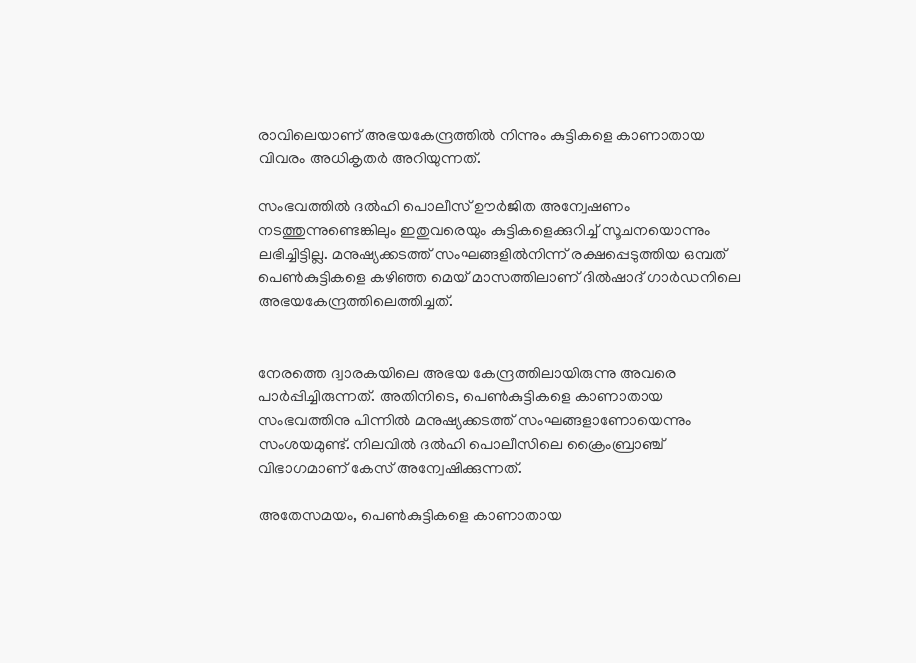രാവിലെയാണ് അഭയകേന്ദ്രത്തില്‍ നിന്നും കുട്ടികളെ കാണാതായ വിവരം അധികൃതര്‍ അറിയുന്നത്.

സംഭവത്തില്‍ ദല്‍ഹി പൊലീസ് ഊര്‍ജിത അന്വേഷണം നടത്തുന്നുണ്ടെങ്കിലും ഇതുവരെയും കുട്ടികളെക്കുറിച്ച് സൂചനയൊന്നും ലഭിച്ചിട്ടില്ല. മനുഷ്യക്കടത്ത് സംഘങ്ങളില്‍നിന്ന് രക്ഷപ്പെടുത്തിയ ഒമ്പത് പെണ്‍കുട്ടികളെ കഴിഞ്ഞ മെയ് മാസത്തിലാണ് ദില്‍ഷാദ് ഗാര്‍ഡനിലെ അഭയകേന്ദ്രത്തിലെത്തിച്ചത്.


നേരത്തെ ദ്വാരകയിലെ അഭയ കേന്ദ്രത്തിലായിരുന്നു അവരെ പാര്‍പ്പിച്ചിരുന്നത്. അതിനിടെ, പെണ്‍കുട്ടികളെ കാണാതായ സംഭവത്തിനു പിന്നില്‍ മനുഷ്യക്കടത്ത് സംഘങ്ങളാണോയെന്നും സംശയമുണ്ട്. നിലവില്‍ ദല്‍ഹി പൊലീസിലെ ക്രൈംബ്രാഞ്ച് വിഭാഗമാണ് കേസ് അന്വേഷിക്കുന്നത്.

അതേസമയം, പെണ്‍കുട്ടികളെ കാണാതായ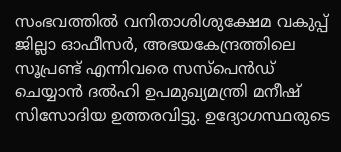സംഭവത്തില്‍ വനിതാശിശുക്ഷേമ വകുപ്പ് ജില്ലാ ഓഫീസര്‍, അഭയകേന്ദ്രത്തിലെ സൂപ്രണ്ട് എന്നിവരെ സസ്പെന്‍ഡ് ചെയ്യാന്‍ ദല്‍ഹി ഉപമുഖ്യമന്ത്രി മനീഷ് സിസോദിയ ഉത്തരവിട്ടു. ഉദ്യോഗസ്ഥരുടെ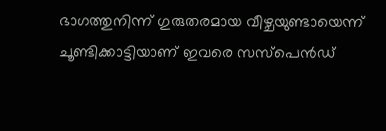ഭാഗത്തുനിന്ന് ഗുരുതരമായ വീഴ്ചയുണ്ടായെന്ന് ചൂണ്ടിക്കാട്ടിയാണ് ഇവരെ സസ്പെന്‍ഡ്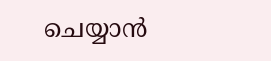ചെയ്യാന്‍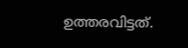ഉത്തരവിട്ടത്.